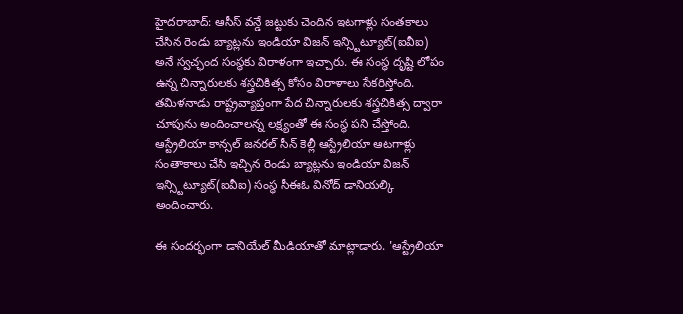హైదరాబాద్: ఆసీస్ వన్డే జట్టుకు చెందిన ఇటగాళ్లు సంతకాలు చేసిన రెండు బ్యాట్లను ఇండియా విజన్ ఇన్స్టిట్యూట్(ఐవీఐ) అనే స్వచ్ఛంద సంస్థకు విరాళంగా ఇచ్చారు. ఈ సంస్ధ దృష్టి లోపం ఉన్న చిన్నారులకు శస్త్రచికిత్స కోసం విరాళాలు సేకరిస్తోంది.
తమిళనాడు రాష్ట్రవ్యాప్తంగా పేద చిన్నారులకు శస్త్రచికిత్స ద్వారా చూపును అందించాలన్న లక్ష్యంతో ఈ సంస్థ పని చేస్తోంది. ఆస్ట్రేలియా కాన్సల్ జనరల్ సీన్ కెల్లీ ఆస్ట్రేలియా ఆటగాళ్లు సంతాకాలు చేసి ఇచ్చిన రెండు బ్యాట్లను ఇండియా విజన్ ఇన్స్టిట్యూట్(ఐవీఐ) సంస్ధ సీఈఓ వినోద్ డానియల్కి అందించారు.

ఈ సందర్భంగా డానియేల్ మీడియాతో మాట్లాడారు. 'ఆస్ట్రేలియా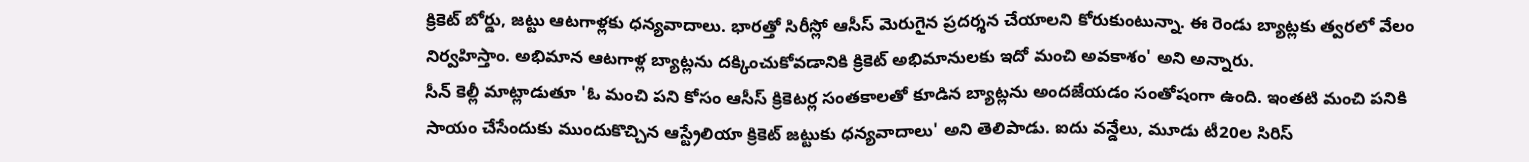క్రికెట్ బోర్డు, జట్టు ఆటగాళ్లకు ధన్యవాదాలు. భారత్తో సిరీస్లో ఆసీస్ మెరుగైన ప్రదర్శన చేయాలని కోరుకుంటున్నా. ఈ రెండు బ్యాట్లకు త్వరలో వేలం నిర్వహిస్తాం. అభిమాన ఆటగాళ్ల బ్యాట్లను దక్కించుకోవడానికి క్రికెట్ అభిమానులకు ఇదో మంచి అవకాశం' అని అన్నారు.
సీన్ కెల్లీ మాట్లాడుతూ 'ఓ మంచి పని కోసం ఆసీస్ క్రికెటర్ల సంతకాలతో కూడిన బ్యాట్లను అందజేయడం సంతోషంగా ఉంది. ఇంతటి మంచి పనికి సాయం చేసేందుకు ముందుకొచ్చిన ఆస్ట్రేలియా క్రికెట్ జట్టుకు ధన్యవాదాలు' అని తెలిపాడు. ఐదు వన్డేలు, మూడు టీ20ల సిరిస్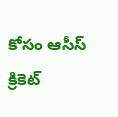కోసం ఆసీస్ క్రికెట్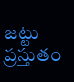జట్టు ప్రస్తుతం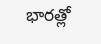భారత్లో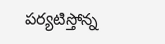పర్యటిస్తోన్న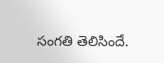సంగతి తెలిసిందే.